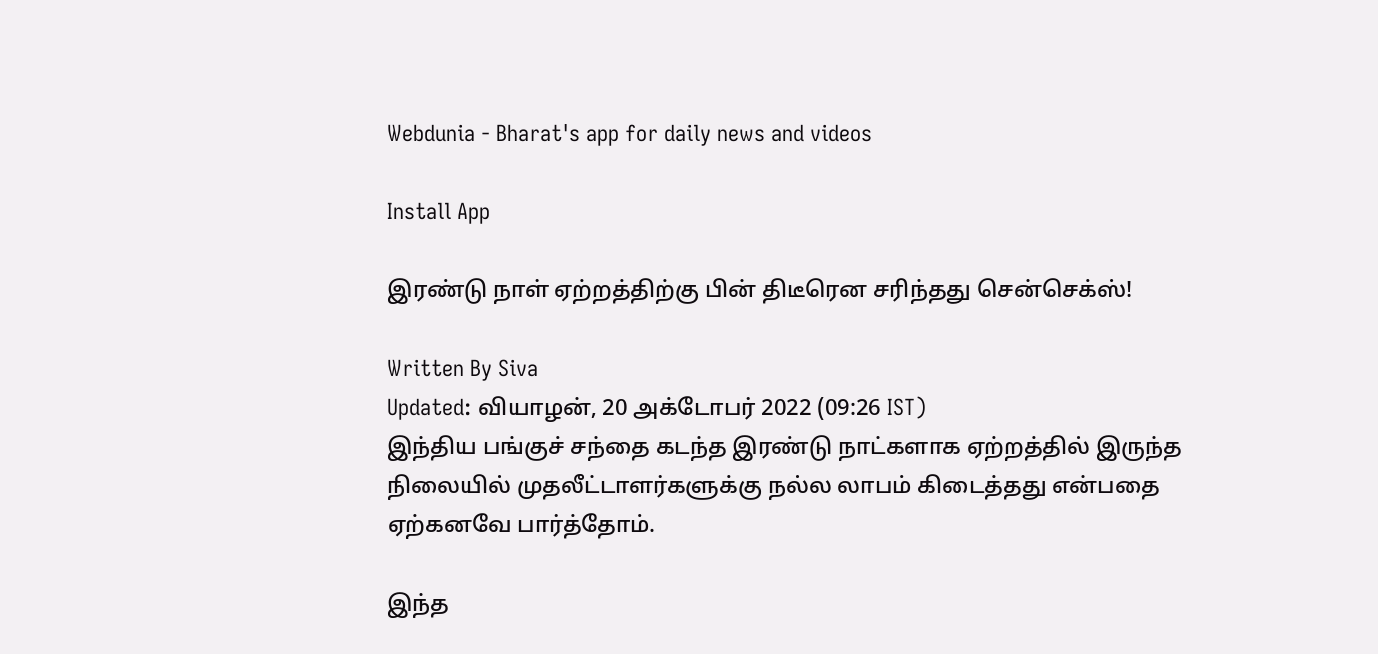Webdunia - Bharat's app for daily news and videos

Install App

இரண்டு நாள் ஏற்றத்திற்கு பின் திடீரென சரிந்தது சென்செக்ஸ்!

Written By Siva
Updated: வியாழன், 20 அக்டோபர் 2022 (09:26 IST)
இந்திய பங்குச் சந்தை கடந்த இரண்டு நாட்களாக ஏற்றத்தில் இருந்த நிலையில் முதலீட்டாளர்களுக்கு நல்ல லாபம் கிடைத்தது என்பதை ஏற்கனவே பார்த்தோம்.

இந்த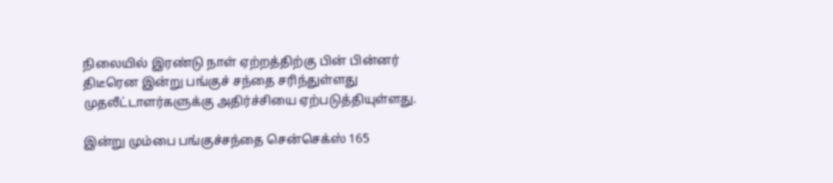நிலையில் இரண்டு நாள் ஏற்றத்திற்கு பின் பின்னர் திடீரென இன்று பங்குச் சந்தை சரிந்துள்ளது முதலீட்டாளர்களுக்கு அதிர்ச்சியை ஏற்படுத்தியுள்ளது.

இன்று மும்பை பங்குச்சந்தை சென்செக்ஸ் 165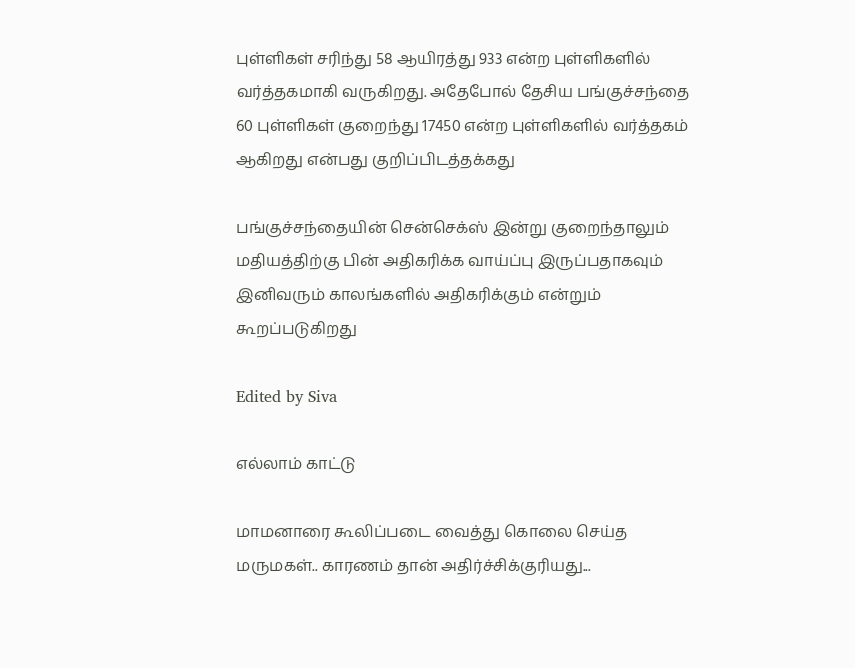புள்ளிகள் சரிந்து 58 ஆயிரத்து 933 என்ற புள்ளிகளில் வர்த்தகமாகி வருகிறது. அதேபோல் தேசிய பங்குச்சந்தை 60 புள்ளிகள் குறைந்து 17450 என்ற புள்ளிகளில் வர்த்தகம் ஆகிறது என்பது குறிப்பிடத்தக்கது

பங்குச்சந்தையின் சென்செக்ஸ் இன்று குறைந்தாலும் மதியத்திற்கு பின் அதிகரிக்க வாய்ப்பு இருப்பதாகவும் இனிவரும் காலங்களில் அதிகரிக்கும் என்றும் கூறப்படுகிறது

Edited by Siva

எல்லாம் காட்டு

மாமனாரை கூலிப்படை வைத்து கொலை செய்த மருமகள்.. காரணம் தான் அதிர்ச்சிக்குரியது...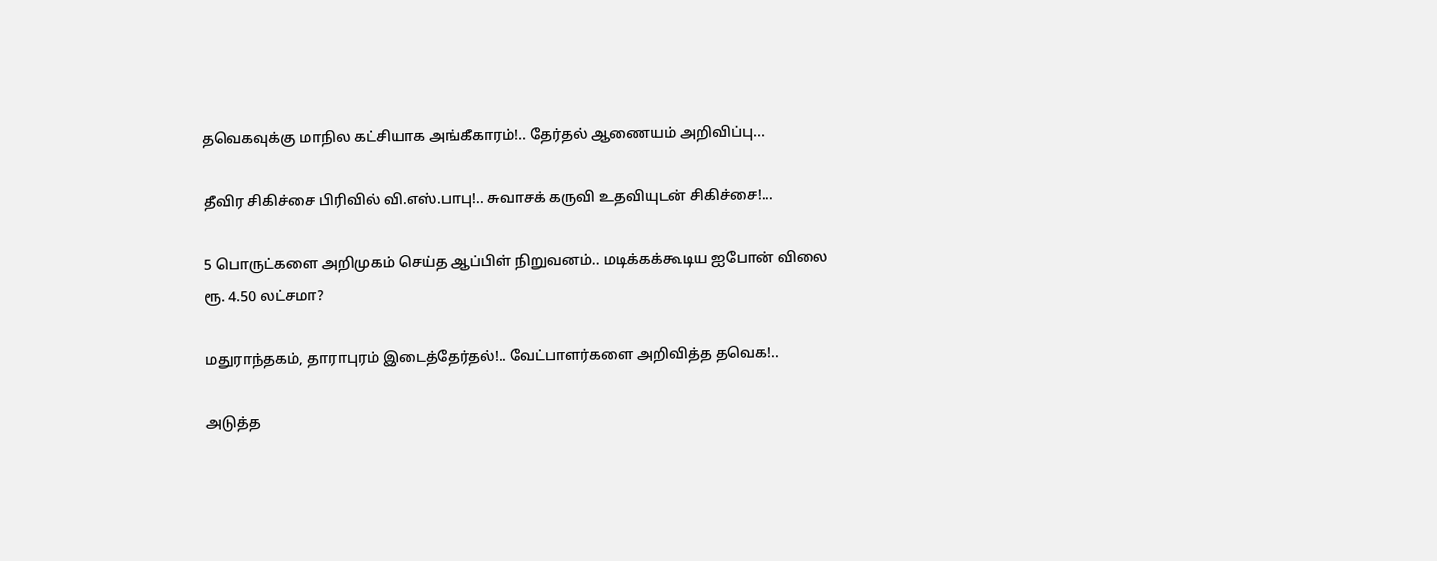தவெகவுக்கு மாநில கட்சியாக அங்கீகாரம்!.. தேர்தல் ஆணையம் அறிவிப்பு...

தீவிர சிகிச்சை பிரிவில் வி.எஸ்.பாபு!.. சுவாசக் கருவி உதவியுடன் சிகிச்சை!...

5 பொருட்களை அறிமுகம் செய்த ஆப்பிள் நிறுவனம்.. மடிக்கக்கூடிய ஐபோன் விலை ரூ. 4.50 லட்சமா?

மதுராந்தகம், தாராபுரம் இடைத்தேர்தல்!.. வேட்பாளர்களை அறிவித்த தவெக!..

அடுத்த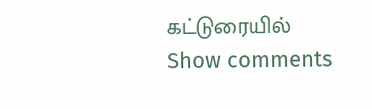கட்டுரையில்
Show comments